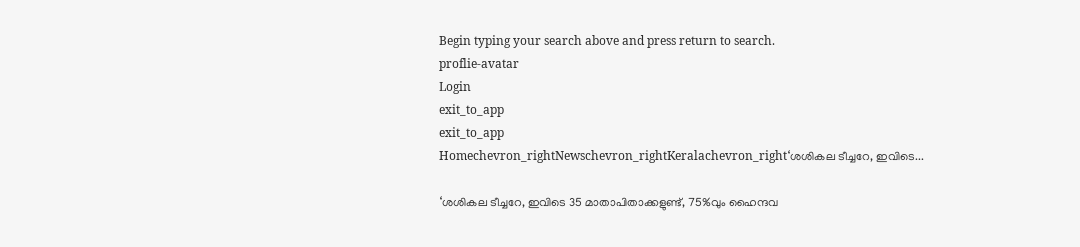Begin typing your search above and press return to search.
proflie-avatar
Login
exit_to_app
exit_to_app
Homechevron_rightNewschevron_rightKeralachevron_right‘ശശികല ടീച്ചറേ, ഇവിടെ...

‘ശശികല ടീച്ചറേ, ഇവിടെ 35 മാതാപിതാക്കളുണ്ട്, 75%വും ഹൈന്ദവ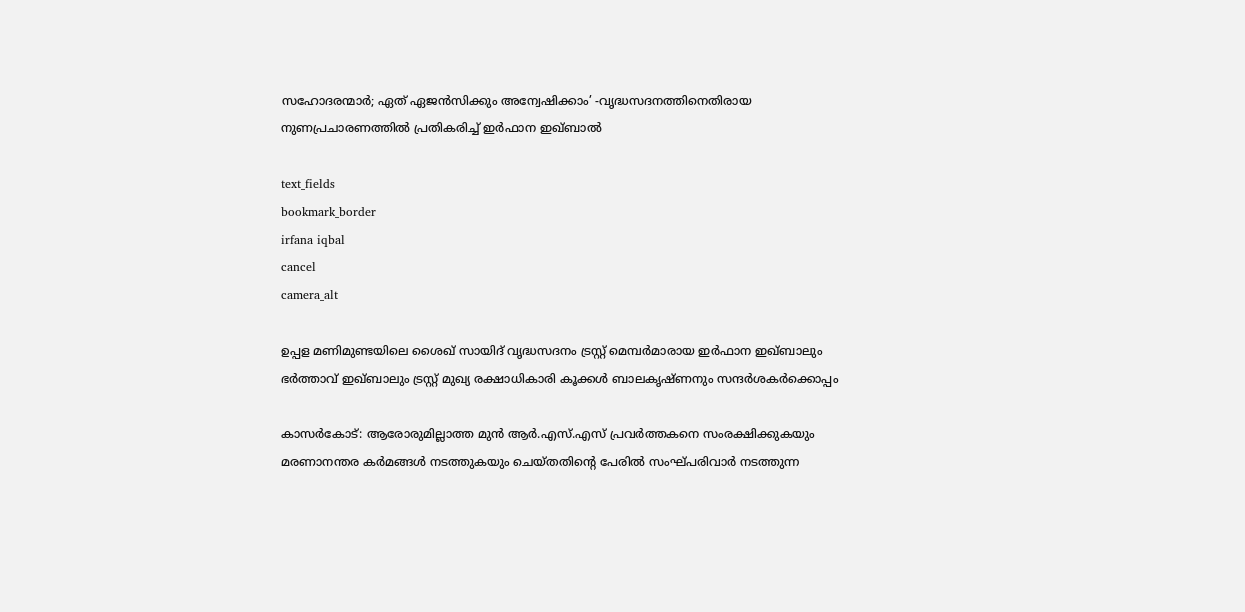സഹോദരന്മാർ; ഏത് ഏജൻസിക്കും അന്വേഷിക്കാം’ -വൃദ്ധസദനത്തിനെതിരായ നുണപ്രചാരണത്തിൽ പ്രതികരിച്ച് ഇർഫാന ഇഖ്ബാൽ

text_fields
bookmark_border
irfana iqbal
cancel
camera_alt

ഉപ്പള മണിമുണ്ടയിലെ ശൈഖ് സായിദ് വൃദ്ധസദനം ട്രസ്റ്റ് മെമ്പർമാരായ ഇർഫാന ഇഖ്ബാലും ഭർത്താവ് ഇഖ്ബാലും ട്രസ്റ്റ് മുഖ്യ രക്ഷാധികാരി കൂക്കൾ ബാലകൃഷ്ണനും സന്ദർശകർക്കൊപ്പം

കാസർകോട്: ആരോരുമില്ലാത്ത മുൻ ആർ.എസ്.എസ് പ്രവർത്തകനെ സംരക്ഷിക്കുകയും മരണാനന്തര കർമങ്ങൾ നടത്തുകയും ചെയ്തതിന്റെ പേരിൽ സംഘ്പരിവാർ നടത്തുന്ന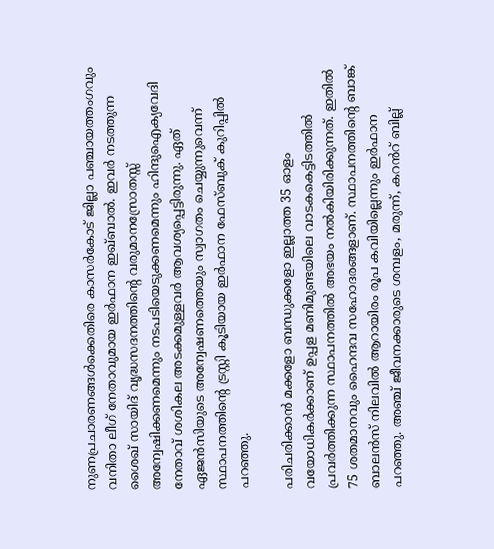നുണപ്രചാരണങ്ങൾക്കെതിരെ കാസർകോട് ജില്ലാ പഞ്ചായത്തംഗവും വനിതാ ലീഗ് നേതാവുമായ ഇർഫാന ഇഖ്ബാൽ. ഇവർ നടത്തുന്ന ശൈഖ് സായിദ് വൃദ്ധസദനത്തിന്റെ വരുമാനസ്രോതസ്സ് അന്വേഷിക്കണമെന്നും നടപടിയെടുക്കണമെന്നും ഹിന്ദുഐക്യവേദി നേതാവ് ശശികല അടക്കമുള്ളവർ ആവശ്യപ്പെട്ടിരുന്നു. ഏത് ഏജൻസിയുടെ അന്വേഷണത്തെയും സ്വാഗതം ചെയ്യുന്നുവെന്ന് സ്ഥാപനത്തിന്റെ ട്രസ്റ്റി കൂടിയായ ഇർഫാന ഫേസ്ബുക് കുറിപ്പിൽ പറഞ്ഞു.

പരിചരിക്കാൻ മക്കളോ ബന്ധുക്കളോ ഇല്ലാത്ത 35 ഓളം വയോധികർക്കാണ് ഉപ്പള മണിമുണ്ടയിലെ വാടകകെട്ടിടത്തിൽ പ്രവർത്തിക്കുന്ന സ്ഥാപനത്തിൽ അഭയം നൽകിയിരിക്കുന്നത്. ഇതിൽ 75 ശതമാനവും ഹൈന്ദവ സഹോദരങ്ങളാണ്. സ്ഥാപനത്തിന്റെ ബാങ്ക് ബാലൻസ് നിലവിൽ ആറായിരം രൂപ കവിയില്ലെന്നും ഇർഫാന പറഞ്ഞു. അഞ്ച് ജീവനക്കാരുടെ ശമ്പളം, മരുന്ന്, കറൻറ് ബില്ല്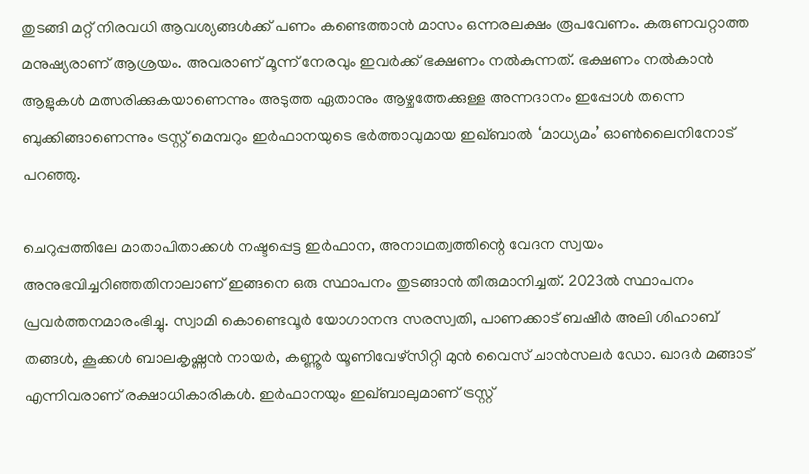തുടങ്ങി മറ്റ് നിരവധി ആവശ്യങ്ങൾക്ക് പണം കണ്ടെത്താൻ മാസം ഒന്നരലക്ഷം രൂപവേണം. കരുണവറ്റാത്ത മനുഷ്യരാണ് ആശ്രയം. അവരാണ് മൂന്ന് നേരവും ഇവർക്ക് ഭക്ഷണം നൽകുന്നത്. ഭക്ഷണം നൽകാൻ ആളുകൾ മത്സരിക്കുകയാണെന്നും അടുത്ത ഏതാനും ആഴ്ചത്തേക്കുള്ള അന്നദാനം ഇപ്പോൾ തന്നെ ബുക്കിങ്ങാണെന്നും ട്രസ്റ്റ് മെമ്പറും ഇർഫാനയുടെ ഭർത്താവുമായ ഇഖ്ബാൽ ‘മാധ്യമം’ ഓൺലൈനിനോട് പറഞ്ഞു.

ചെറുപ്പത്തിലേ മാതാപിതാക്കൾ നഷ്ടപ്പെട്ട ഇർഫാന, അനാഥത്വത്തിന്റെ വേദന സ്വയം അനുഭവിച്ചറിഞ്ഞതിനാലാണ് ഇങ്ങനെ ഒരു സ്ഥാപനം തുടങ്ങാൻ തീരുമാനിച്ചത്. 2023ൽ സ്ഥാപനം പ്രവർത്തനമാരംഭിച്ചു. സ്വാമി കൊണ്ടെവൂർ യോഗാനന്ദ സരസ്വതി, പാണക്കാട് ബഷീർ അലി ശിഹാബ് തങ്ങൾ, കൂക്കൾ ബാലകൃഷ്ണൻ നായർ, കണ്ണൂർ യൂണിവേഴ്സിറ്റി മുൻ വൈസ് ചാൻസലർ ഡോ. ഖാദർ മങ്ങാട് എന്നിവരാണ് രക്ഷാധികാരികൾ. ഇർഫാനയും ഇഖ്ബാലുമാണ് ട്രസ്റ്റ്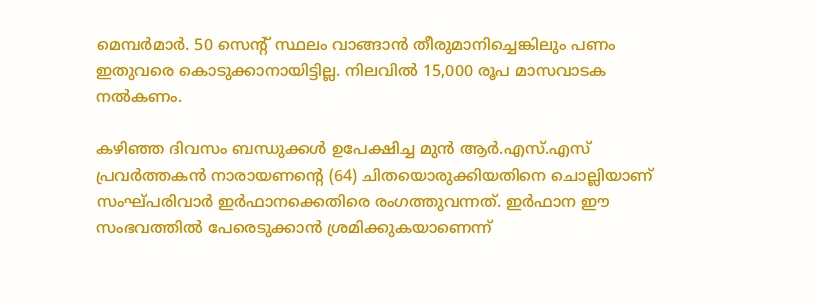മെമ്പർമാർ. 50 സെന്റ് സ്ഥലം വാങ്ങാൻ തീരുമാനിച്ചെങ്കിലും പണം ഇതുവരെ കൊടുക്കാനായിട്ടില്ല. നിലവിൽ 15,000 രൂപ മാസവാടക നൽകണം.

കഴിഞ്ഞ ദിവസം ബന്ധുക്കൾ ഉപേക്ഷിച്ച മുൻ ആർ.എസ്.എസ് പ്രവർത്തകൻ നാരായണന്റെ (64) ചിതയൊരുക്കിയതിനെ ചൊല്ലിയാണ് സംഘ്പരിവാർ ഇർഫാനക്കെതിരെ രംഗത്തുവന്നത്. ഇര്‍ഫാന ഈ സംഭവത്തില്‍ പേരെടുക്കാന്‍ ശ്രമിക്കുകയാണെന്ന്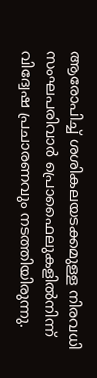ആരോപിച്ച് ശശികലയടക്കമുള്ള നിരവധി സംഘപരിവാര്‍ പ്രൊഫൈലുകളിൽനിന്ന് വിദ്വേഷ പ്രചാരണവും നടത്തിയിരുന്നു.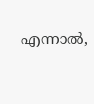എന്നാല്‍,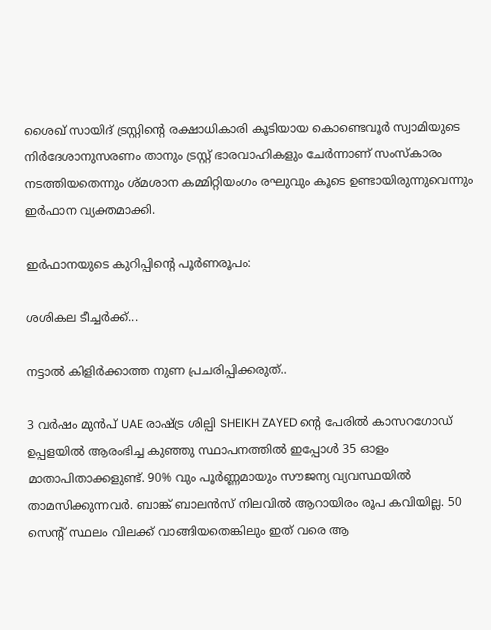ശൈഖ് സായിദ് ട്രസ്റ്റിന്റെ രക്ഷാധികാരി കൂടിയായ കൊണ്ടെവൂർ സ്വാമിയുടെ നിർദേശാനുസരണം താനും ട്രസ്റ്റ് ഭാരവാഹികളും ചേർന്നാണ് സംസ്കാരം നടത്തിയതെന്നും ശ്മശാന കമ്മിറ്റിയംഗം രഘുവും കൂടെ ഉണ്ടായിരുന്നുവെന്നും ഇർഫാന വ്യക്തമാക്കി.

ഇർഫാനയുടെ കുറിപ്പിന്റെ പൂർണരൂപം:

ശശികല ടീച്ചർക്ക്...

നട്ടാൽ കിളിർക്കാത്ത നുണ പ്രചരിപ്പിക്കരുത്..

3 വർഷം മുൻപ് UAE രാഷ്ട്ര ശില്പി SHEIKH ZAYED ന്റെ പേരിൽ കാസറഗോഡ് ഉപ്പളയിൽ ആരംഭിച്ച കുഞ്ഞു സ്ഥാപനത്തിൽ ഇപ്പോൾ 35 ഓളം മാതാപിതാക്കളുണ്ട്. 90% വും പൂർണ്ണമായും സൗജന്യ വ്യവസ്ഥയിൽ താമസിക്കുന്നവർ. ബാങ്ക് ബാലൻസ് നിലവിൽ ആറായിരം രൂപ കവിയില്ല. 50 സെന്റ് സ്ഥലം വിലക്ക് വാങ്ങിയതെങ്കിലും ഇത് വരെ ആ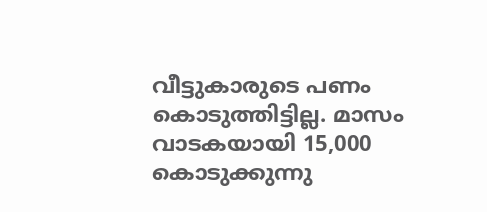വീട്ടുകാരുടെ പണം കൊടുത്തിട്ടില്ല. മാസം വാടകയായി 15,000 കൊടുക്കുന്നു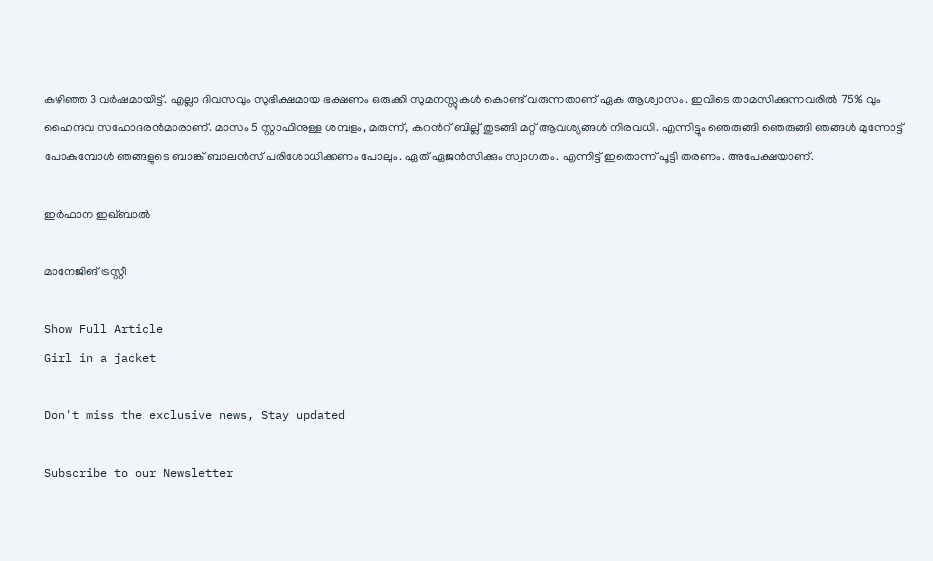കഴിഞ്ഞ 3 വർഷമായിട്ട്. എല്ലാ ദിവസവും സുഭിക്ഷമായ ഭക്ഷണം ഒരുക്കി സുമനസ്സുകൾ കൊണ്ട് വരുന്നതാണ് ഏക ആശ്വാസം. ഇവിടെ താമസിക്കുന്നവരിൽ 75% വും ഹൈന്ദവ സഹോദരൻമാരാണ്. മാസം 5 സ്റ്റാഫിനുള്ള ശമ്പളം, മരുന്ന്, കറൻറ് ബില്ല് തുടങ്ങി മറ്റ് ആവശ്യങ്ങൾ നിരവധി. എന്നിട്ടും ഞെരുങ്ങി ഞെരുങ്ങി ഞങ്ങൾ മുന്നോട്ട് പോകുമ്പോൾ ഞങ്ങളുടെ ബാങ്ക് ബാലൻസ് പരിശോധിക്കണം പോലും. ഏത് ഏജൻസിക്കും സ്വാഗതം. എന്നിട്ട് ഇതൊന്ന് പൂട്ടി തരണം. അപേക്ഷയാണ്.

ഇർഫാന ഇഖ്ബാൽ

മാനേജിങ് ട്രസ്റ്റീ

Show Full Article
Girl in a jacket

Don't miss the exclusive news, Stay updated

Subscribe to our Newsletter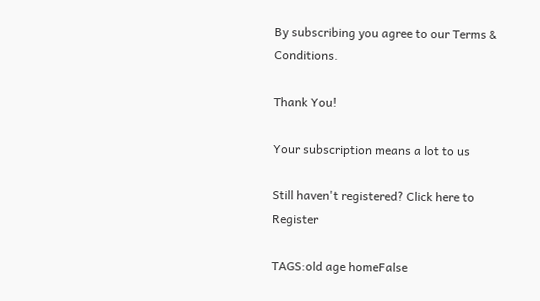By subscribing you agree to our Terms & Conditions.

Thank You!

Your subscription means a lot to us

Still haven't registered? Click here to Register

TAGS:old age homeFalse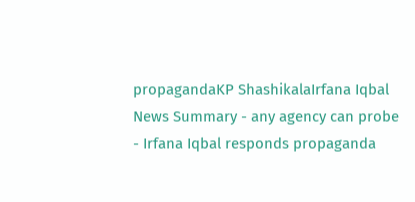propagandaKP ShashikalaIrfana Iqbal
News Summary - any agency can probe - Irfana Iqbal responds propaganda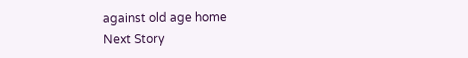against old age home
Next Story